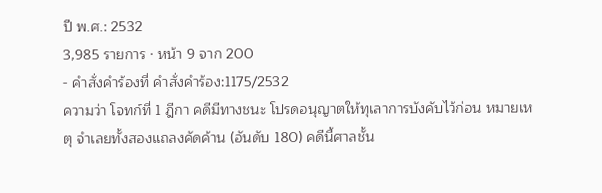ปี พ.ศ.: 2532
3,985 รายการ · หน้า 9 จาก 200
- คำสั่งคำร้องที่ คำสั่งคำร้อง:1175/2532
ความว่า โจทก์ที่ 1 ฎีกา คดีมีทางชนะ โปรดอนุญาตให้ทุเลาการบังคับไว้ก่อน หมายเหตุ จำเลยทั้งสองแถลงคัดค้าน (อันดับ 180) คดีนี้ศาลชั้น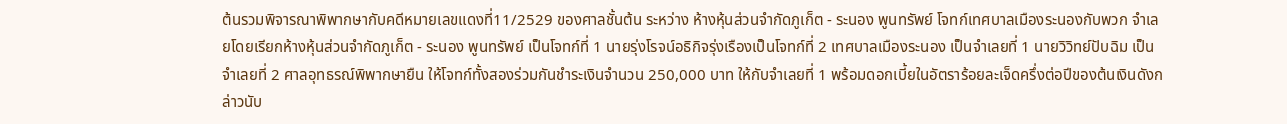ต้นรวมพิจารณาพิพากษากับคดีหมายเลขแดงที่11/2529 ของศาลชั้นต้น ระหว่าง ห้างหุ้นส่วนจำกัดภูเก็ต - ระนอง พูนทรัพย์ โจทก์เทศบาลเมืองระนองกับพวก จำเลยโดยเรียกห้างหุ้นส่วนจำกัดภูเก็ต - ระนอง พูนทรัพย์ เป็นโจทก์ที่ 1 นายรุ่งโรจน์อธิกิจรุ่งเรืองเป็นโจทก์ที่ 2 เทศบาลเมืองระนอง เป็นจำเลยที่ 1 นายวิวิทย์ปับฉิม เป็นจำเลยที่ 2 ศาลอุทธรณ์พิพากษายืน ให้โจทก์ทั้งสองร่วมกันชำระเงินจำนวน 250,000 บาท ให้กับจำเลยที่ 1 พร้อมดอกเบี้ยในอัตราร้อยละเจ็ดครึ่งต่อปีของต้นเงินดังกล่าวนับ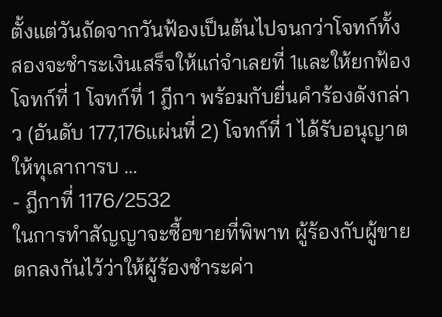ตั้งแต่วันถัดจากวันฟ้องเป็นต้นไปจนกว่าโจทก์ทั้งสองจะชำระเงินเสร็จให้แก่จำเลยที่ 1และให้ยกฟ้องโจทก์ที่ 1 โจทก์ที่ 1 ฎีกา พร้อมกับยื่นคำร้องดังกล่าว (อันดับ 177,176แผ่นที่ 2) โจทก์ที่ 1 ได้รับอนุญาตให้ทุเลาการบ …
- ฎีกาที่ 1176/2532
ในการทำสัญญาจะซื้อขายที่พิพาท ผู้ร้องกับผู้ขายตกลงกันไว้ว่าให้ผู้ร้องชำระค่า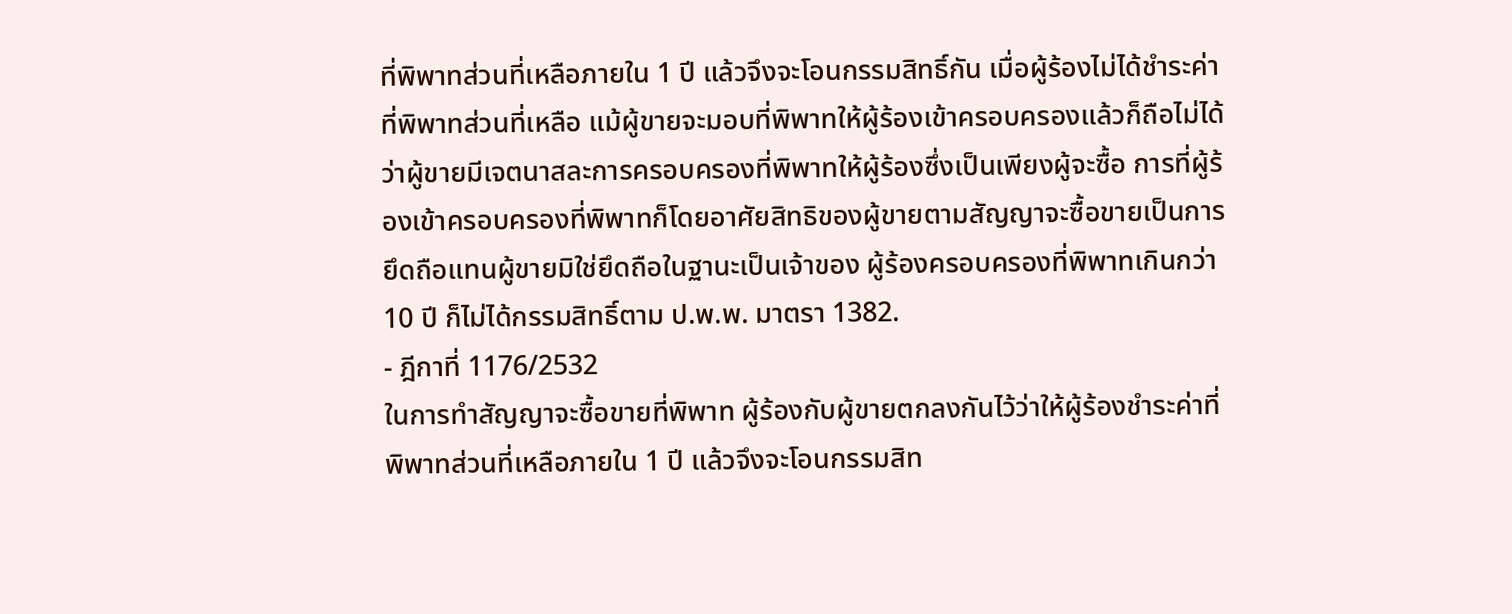ที่พิพาทส่วนที่เหลือภายใน 1 ปี แล้วจึงจะโอนกรรมสิทธิ์กัน เมื่อผู้ร้องไม่ได้ชำระค่าที่พิพาทส่วนที่เหลือ แม้ผู้ขายจะมอบที่พิพาทให้ผู้ร้องเข้าครอบครองแล้วก็ถือไม่ได้ว่าผู้ขายมีเจตนาสละการครอบครองที่พิพาทให้ผู้ร้องซึ่งเป็นเพียงผู้จะซื้อ การที่ผู้ร้องเข้าครอบครองที่พิพาทก็โดยอาศัยสิทธิของผู้ขายตามสัญญาจะซื้อขายเป็นการยึดถือแทนผู้ขายมิใช่ยึดถือในฐานะเป็นเจ้าของ ผู้ร้องครอบครองที่พิพาทเกินกว่า10 ปี ก็ไม่ได้กรรมสิทธิ์ตาม ป.พ.พ. มาตรา 1382.
- ฎีกาที่ 1176/2532
ในการทำสัญญาจะซื้อขายที่พิพาท ผู้ร้องกับผู้ขายตกลงกันไว้ว่าให้ผู้ร้องชำระค่าที่พิพาทส่วนที่เหลือภายใน 1 ปี แล้วจึงจะโอนกรรมสิท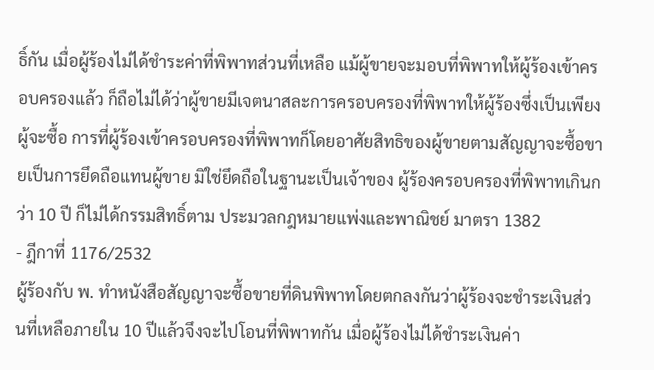ธิ์กัน เมื่อผู้ร้องไม่ได้ชำระค่าที่พิพาทส่วนที่เหลือ แม้ผู้ขายจะมอบที่พิพาทให้ผู้ร้องเข้าครอบครองแล้ว ก็ถือไม่ได้ว่าผู้ขายมีเจตนาสละการครอบครองที่พิพาทให้ผู้ร้องซึ่งเป็นเพียงผู้จะซื้อ การที่ผู้ร้องเข้าครอบครองที่พิพาทก็โดยอาศัยสิทธิของผู้ขายตามสัญญาจะซื้อขายเป็นการยึดถือแทนผู้ขาย มิใช่ยึดถือในฐานะเป็นเจ้าของ ผู้ร้องครอบครองที่พิพาทเกินกว่า 10 ปี ก็ไม่ได้กรรมสิทธิ์ตาม ประมวลกฎหมายแพ่งและพาณิชย์ มาตรา 1382
- ฎีกาที่ 1176/2532
ผู้ร้องกับ พ. ทำหนังสือสัญญาจะซื้อขายที่ดินพิพาทโดยตกลงกันว่าผู้ร้องจะชำระเงินส่วนที่เหลือภายใน 10 ปีแล้วจึงจะไปโอนที่พิพาทกัน เมื่อผู้ร้องไม่ได้ชำระเงินค่า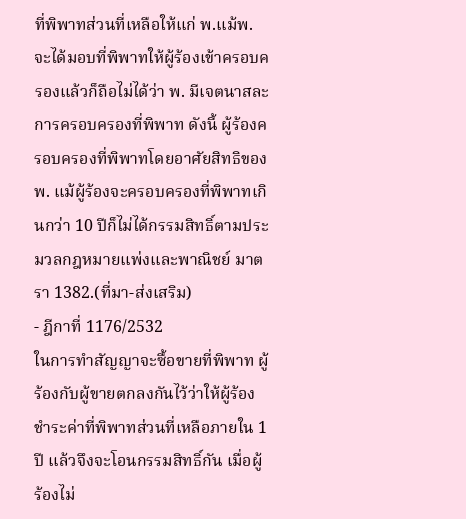ที่พิพาทส่วนที่เหลือให้แก่ พ.แม้พ. จะได้มอบที่พิพาทให้ผู้ร้องเข้าครอบครองแล้วก็ถือไม่ได้ว่า พ. มีเจตนาสละการครอบครองที่พิพาท ดังนี้ ผู้ร้องครอบครองที่พิพาทโดยอาศัยสิทธิของ พ. แม้ผู้ร้องจะครอบครองที่พิพาทเกินกว่า 10 ปีก็ไม่ได้กรรมสิทธิ์ตามประมวลกฎหมายแพ่งและพาณิชย์ มาตรา 1382.(ที่มา-ส่งเสริม)
- ฎีกาที่ 1176/2532
ในการทำสัญญาจะซื้อขายที่พิพาท ผู้ร้องกับผู้ขายตกลงกันไว้ว่าให้ผู้ร้องชำระค่าที่พิพาทส่วนที่เหลือภายใน 1 ปี แล้วจึงจะโอนกรรมสิทธิ์กัน เมื่อผู้ร้องไม่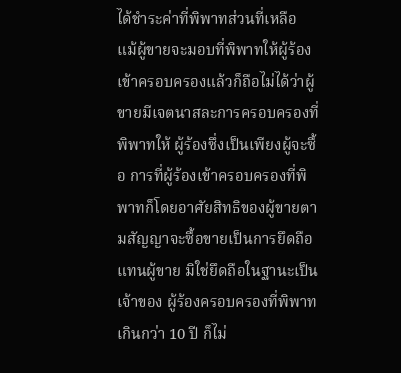ได้ชำระค่าที่พิพาทส่วนที่เหลือ แม้ผู้ขายจะมอบที่พิพาทให้ผู้ร้องเข้าครอบครองแล้วก็ถือไม่ได้ว่าผู้ขายมีเจตนาสละการครอบครองที่พิพาทให้ ผู้ร้องซึ่งเป็นเพียงผู้จะซื้อ การที่ผู้ร้องเข้าครอบครองที่พิพาทก็โดยอาศัยสิทธิของผู้ขายตามสัญญาจะซื้อขายเป็นการยึดถือแทนผู้ขาย มิใช่ยึดถือในฐานะเป็นเจ้าของ ผู้ร้องครอบครองที่พิพาทเกินกว่า 10 ปี ก็ไม่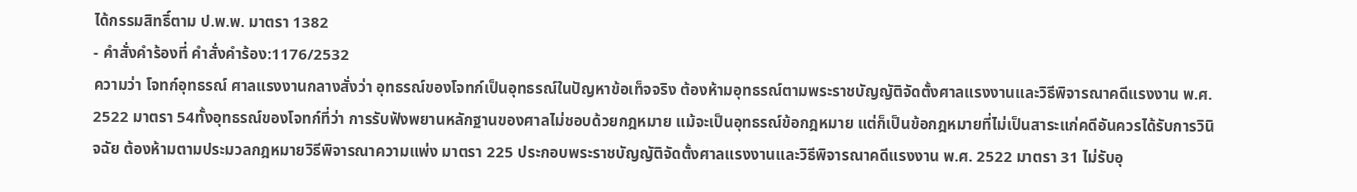ได้กรรมสิทธิ์ตาม ป.พ.พ. มาตรา 1382
- คำสั่งคำร้องที่ คำสั่งคำร้อง:1176/2532
ความว่า โจทก์อุทธรณ์ ศาลแรงงานกลางสั่งว่า อุทธรณ์ของโจทก์เป็นอุทธรณ์ในปัญหาข้อเท็จจริง ต้องห้ามอุทธรณ์ตามพระราชบัญญัติจัดตั้งศาลแรงงานและวิธีพิจารณาคดีแรงงาน พ.ศ. 2522 มาตรา 54ทั้งอุทธรณ์ของโจทก์ที่ว่า การรับฟังพยานหลักฐานของศาลไม่ชอบด้วยกฎหมาย แม้จะเป็นอุทธรณ์ข้อกฎหมาย แต่ก็เป็นข้อกฎหมายที่ไม่เป็นสาระแก่คดีอันควรได้รับการวินิจฉัย ต้องห้ามตามประมวลกฎหมายวิธีพิจารณาความแพ่ง มาตรา 225 ประกอบพระราชบัญญัติจัดตั้งศาลแรงงานและวิธีพิจารณาคดีแรงงาน พ.ศ. 2522 มาตรา 31 ไม่รับอุ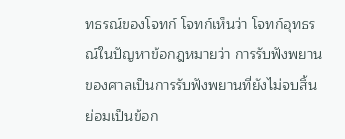ทธรณ์ของโจทก์ โจทก์เห็นว่า โจทก์อุทธรณ์ในปัญหาข้อกฎหมายว่า การรับฟังพยานของศาลเป็นการรับฟังพยานที่ยังไม่จบสิ้น ย่อมเป็นข้อก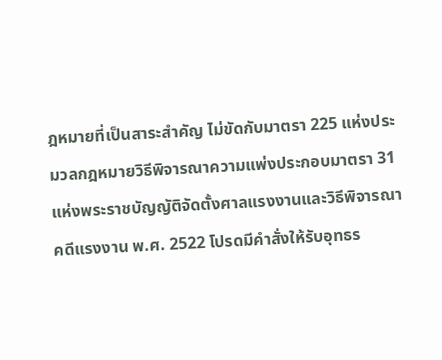ฎหมายที่เป็นสาระสำคัญ ไม่ขัดกับมาตรา 225 แห่งประมวลกฎหมายวิธีพิจารณาความแพ่งประกอบมาตรา 31 แห่งพระราชบัญญัติจัดตั้งศาลแรงงานและวิธีพิจารณาคดีแรงงาน พ.ศ. 2522 โปรดมีคำสั่งให้รับอุทธร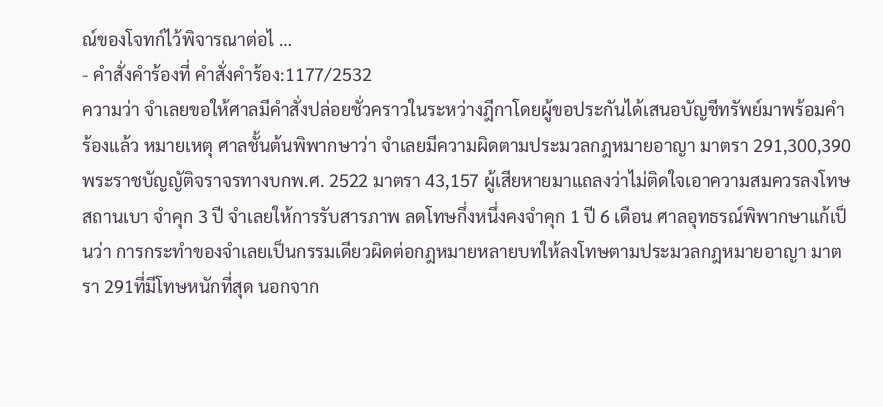ณ์ของโจทก์ไว้พิจารณาต่อไ …
- คำสั่งคำร้องที่ คำสั่งคำร้อง:1177/2532
ความว่า จำเลยขอให้ศาลมีคำสั่งปล่อยชั่วคราวในระหว่างฎีกาโดยผู้ขอประกันได้เสนอบัญชีทรัพย์มาพร้อมคำร้องแล้ว หมายเหตุ ศาลชั้นต้นพิพากษาว่า จำเลยมีความผิดตามประมวลกฎหมายอาญา มาตรา 291,300,390 พระราชบัญญัติจราจรทางบกพ.ศ. 2522 มาตรา 43,157 ผู้เสียหายมาแถลงว่าไม่ติดใจเอาความสมควรลงโทษสถานเบา จำคุก 3 ปี จำเลยให้การรับสารภาพ ลดโทษกึ่งหนึ่งคงจำคุก 1 ปี 6 เดือน ศาลอุทธรณ์พิพากษาแก้เป็นว่า การกระทำของจำเลยเป็นกรรมเดียวผิดต่อกฎหมายหลายบทให้ลงโทษตามประมวลกฎหมายอาญา มาตรา 291ที่มีโทษหนักที่สุด นอกจาก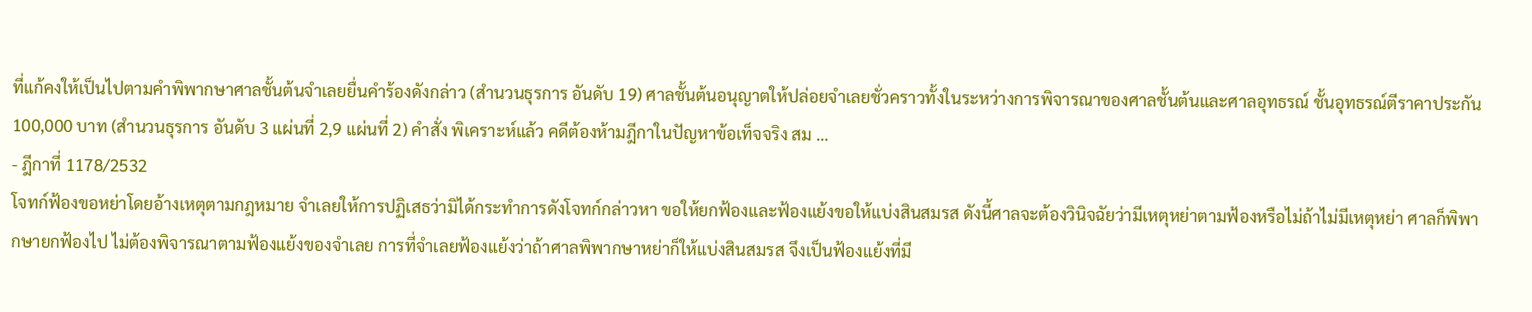ที่แก้คงให้เป็นไปตามคำพิพากษาศาลชั้นต้นจำเลยยื่นคำร้องดังกล่าว (สำนวนธุรการ อันดับ 19) ศาลชั้นต้นอนุญาตให้ปล่อยจำเลยชั่วคราวทั้งในระหว่างการพิจารณาของศาลชั้นต้นและศาลอุทธรณ์ ชั้นอุทธรณ์ตีราคาประกัน100,000 บาท (สำนวนธุรการ อันดับ 3 แผ่นที่ 2,9 แผ่นที่ 2) คำสั่ง พิเคราะห์แล้ว คดีต้องห้ามฎีกาในปัญหาข้อเท็จจริง สม …
- ฎีกาที่ 1178/2532
โจทก์ฟ้องขอหย่าโดยอ้างเหตุตามกฎหมาย จำเลยให้การปฏิเสธว่ามิได้กระทำการดังโจทก์กล่าวหา ขอให้ยกฟ้องและฟ้องแย้งขอให้แบ่งสินสมรส ดังนี้ศาลจะต้องวินิจฉัยว่ามีเหตุหย่าตามฟ้องหรือไม่ถ้าไม่มีเหตุหย่า ศาลก็พิพากษายกฟ้องไป ไม่ต้องพิจารณาตามฟ้องแย้งของจำเลย การที่จำเลยฟ้องแย้งว่าถ้าศาลพิพากษาหย่าก็ให้แบ่งสินสมรส จึงเป็นฟ้องแย้งที่มี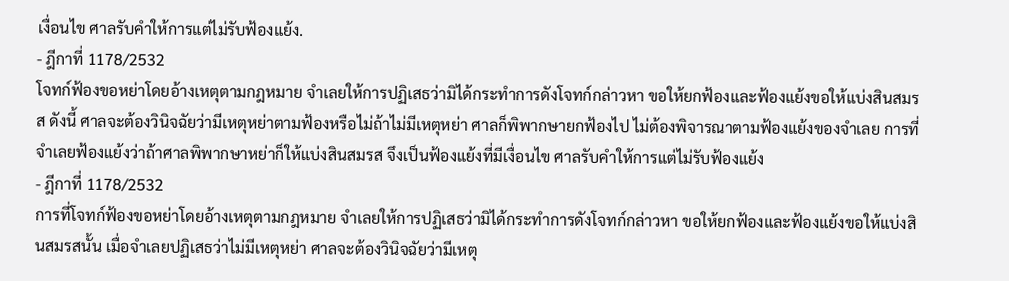เงื่อนไข ศาลรับคำให้การแต่ไม่รับฟ้องแย้ง.
- ฎีกาที่ 1178/2532
โจทก์ฟ้องขอหย่าโดยอ้างเหตุตามกฎหมาย จำเลยให้การปฏิเสธว่ามิได้กระทำการดังโจทก์กล่าวหา ขอให้ยกฟ้องและฟ้องแย้งขอให้แบ่งสินสมรส ดังนี้ ศาลจะต้องวินิจฉัยว่ามีเหตุหย่าตามฟ้องหรือไม่ถ้าไม่มีเหตุหย่า ศาลก็พิพากษายกฟ้องไป ไม่ต้องพิจารณาตามฟ้องแย้งของจำเลย การที่จำเลยฟ้องแย้งว่าถ้าศาลพิพากษาหย่าก็ให้แบ่งสินสมรส จึงเป็นฟ้องแย้งที่มีเงื่อนไข ศาลรับคำให้การแต่ไม่รับฟ้องแย้ง
- ฎีกาที่ 1178/2532
การที่โจทก์ฟ้องขอหย่าโดยอ้างเหตุตามกฎหมาย จำเลยให้การปฏิเสธว่ามิได้กระทำการดังโจทก์กล่าวหา ขอให้ยกฟ้องและฟ้องแย้งขอให้แบ่งสินสมรสนั้น เมื่อจำเลยปฏิเสธว่าไม่มีเหตุหย่า ศาลจะต้องวินิจฉัยว่ามีเหตุ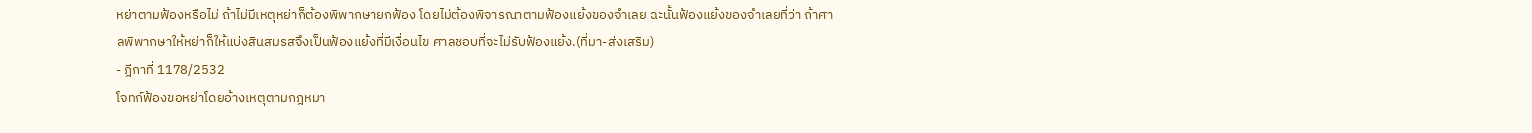หย่าตามฟ้องหรือไม่ ถ้าไม่มีเหตุหย่าก็ต้องพิพากษายกฟ้อง โดยไม่ต้องพิจารณาตามฟ้องแย้งของจำเลย ฉะนั้นฟ้องแย้งของจำเลยที่ว่า ถ้าศาลพิพากษาให้หย่าก็ให้แบ่งสินสมรสจึงเป็นฟ้องแย้งที่มีเงื่อนไข ศาลชอบที่จะไม่รับฟ้องแย้ง.(ที่มา-ส่งเสริม)
- ฎีกาที่ 1178/2532
โจทก์ฟ้องขอหย่าโดยอ้างเหตุตามกฎหมา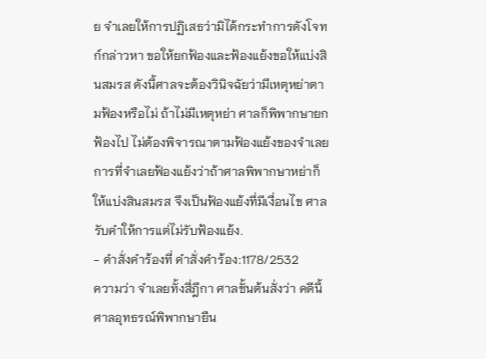ย จำเลยให้การปฏิเสธว่ามิได้กระทำการดังโจทก์กล่าวหา ขอให้ยกฟ้องและฟ้องแย้งขอให้แบ่งสินสมรส ดังนี้ศาลจะต้องวินิจฉัยว่ามีเหตุหย่าตามฟ้องหรือไม่ ถ้าไม่มีเหตุหย่า ศาลก็พิพากษายกฟ้องไป ไม่ต้องพิจารณาตามฟ้องแย้งของจำเลย การที่จำเลยฟ้องแย้งว่าถ้าศาลพิพากษาหย่าก็ให้แบ่งสินสมรส จึงเป็นฟ้องแย้งที่มีเงื่อนไข ศาลรับคำให้การแต่ไม่รับฟ้องแย้ง.
- คำสั่งคำร้องที่ คำสั่งคำร้อง:1178/2532
ความว่า จำเลยทั้งสี่ฎีกา ศาลชั้นต้นสั่งว่า คดีนี้ศาลอุทธรณ์พิพากษายืน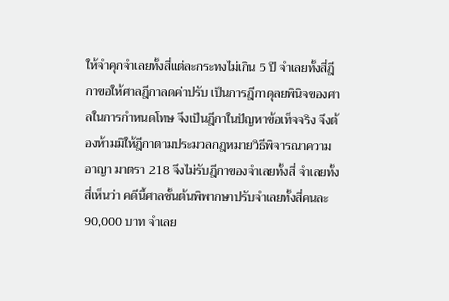ให้จำคุกจำเลยทั้งสี่แต่ละกระทงไม่เกิน 5 ปี จำเลยทั้งสี่ฎีกาขอให้ศาลฎีกาลดค่าปรับ เป็นการฎีกาดุลยพินิจของศาลในการกำหนดโทษ จึงเป็นฎีกาในปัญหาข้อเท็จจริง จึงต้องห้ามมิให้ฎีกาตามประมวลกฎหมายวิธีพิจารณาความอาญา มาตรา 218 จึงไม่รับฎีกาของจำเลยทั้งสี่ จำเลยทั้งสี่เห็นว่า คดีนี้ศาลชั้นต้นพิพากษาปรับจำเลยทั้งสี่คนละ 90,000 บาท จำเลย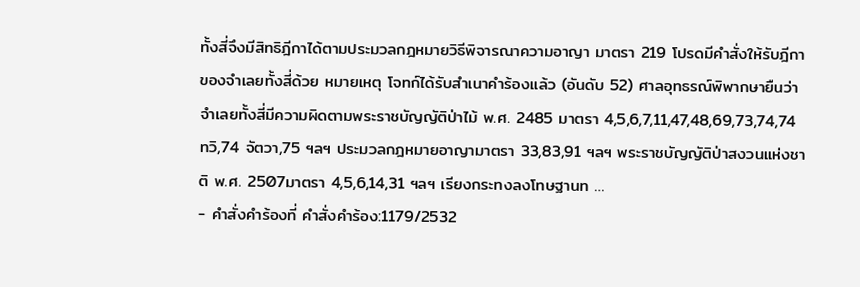ทั้งสี่จึงมีสิทธิฎีกาได้ตามประมวลกฎหมายวิธีพิจารณาความอาญา มาตรา 219 โปรดมีคำสั่งให้รับฎีกาของจำเลยทั้งสี่ด้วย หมายเหตุ โจทก์ได้รับสำเนาคำร้องแล้ว (อันดับ 52) ศาลอุทธรณ์พิพากษายืนว่า จำเลยทั้งสี่มีความผิดตามพระราชบัญญัติป่าไม้ พ.ศ. 2485 มาตรา 4,5,6,7,11,47,48,69,73,74,74 ทวิ,74 จัตวา,75 ฯลฯ ประมวลกฎหมายอาญามาตรา 33,83,91 ฯลฯ พระราชบัญญัติป่าสงวนแห่งชาติ พ.ศ. 2507มาตรา 4,5,6,14,31 ฯลฯ เรียงกระทงลงโทษฐานท …
- คำสั่งคำร้องที่ คำสั่งคำร้อง:1179/2532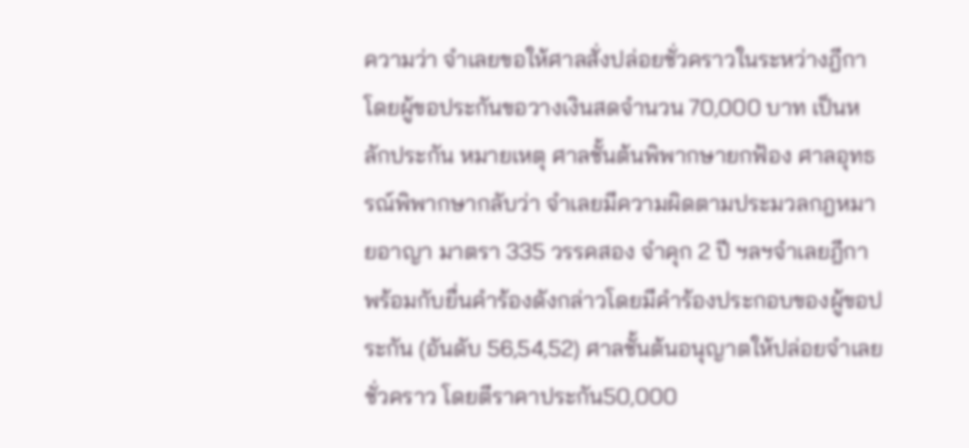ความว่า จำเลยขอให้ศาลสั่งปล่อยชั่วคราวในระหว่างฎีกา โดยผู้ขอประกันขอวางเงินสดจำนวน 70,000 บาท เป็นหลักประกัน หมายเหตุ ศาลชั้นต้นพิพากษายกฟ้อง ศาลอุทธรณ์พิพากษากลับว่า จำเลยมีความผิดตามประมวลกฎหมายอาญา มาตรา 335 วรรคสอง จำคุก 2 ปี ฯลฯจำเลยฎีกา พร้อมกับยื่นคำร้องดังกล่าวโดยมีคำร้องประกอบของผู้ขอประกัน (อันดับ 56,54,52) ศาลชั้นต้นอนุญาตให้ปล่อยจำเลยชั่วคราว โดยตีราคาประกัน50,000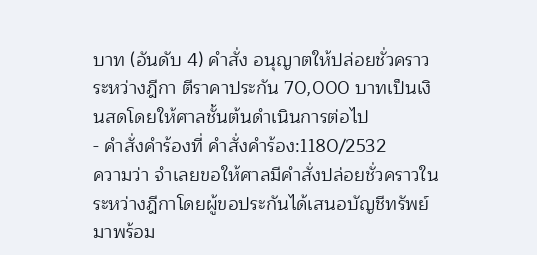บาท (อันดับ 4) คำสั่ง อนุญาตให้ปล่อยชั่วคราวระหว่างฎีกา ตีราคาประกัน 70,000 บาทเป็นเงินสดโดยให้ศาลชั้นต้นดำเนินการต่อไป
- คำสั่งคำร้องที่ คำสั่งคำร้อง:1180/2532
ความว่า จำเลยขอให้ศาลมีคำสั่งปล่อยชั่วคราวในระหว่างฎีกาโดยผู้ขอประกันได้เสนอบัญชีทรัพย์มาพร้อม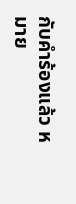กับคำร้องแล้ว หมาย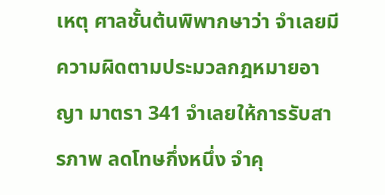เหตุ ศาลชั้นต้นพิพากษาว่า จำเลยมีความผิดตามประมวลกฎหมายอาญา มาตรา 341 จำเลยให้การรับสารภาพ ลดโทษกึ่งหนึ่ง จำคุ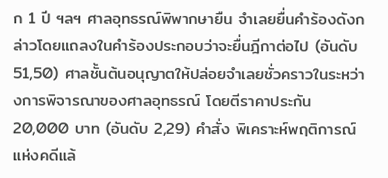ก 1 ปี ฯลฯ ศาลอุทธรณ์พิพากษายืน จำเลยยื่นคำร้องดังกล่าวโดยแถลงในคำร้องประกอบว่าจะยื่นฎีกาต่อไป (อันดับ 51,50) ศาลชั้นต้นอนุญาตให้ปล่อยจำเลยชั่วคราวในระหว่างการพิจารณาของศาลอุทธรณ์ โดยตีราคาประกัน 20,000 บาท (อันดับ 2,29) คำสั่ง พิเคราะห์พฤติการณ์แห่งคดีแล้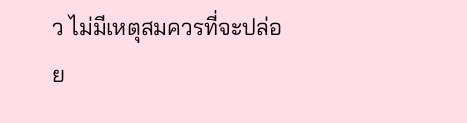ว ไม่มีเหตุสมควรที่จะปล่อย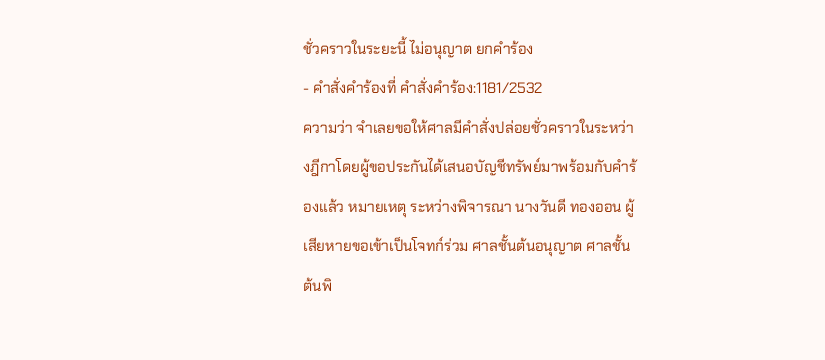ชั่วคราวในระยะนี้ ไม่อนุญาต ยกคำร้อง
- คำสั่งคำร้องที่ คำสั่งคำร้อง:1181/2532
ความว่า จำเลยขอให้ศาลมีคำสั่งปล่อยชั่วคราวในระหว่างฎีกาโดยผู้ขอประกันได้เสนอบัญชีทรัพย์มาพร้อมกับคำร้องแล้ว หมายเหตุ ระหว่างพิจารณา นางวันดี ทองออน ผู้เสียหายขอเข้าเป็นโจทก์ร่วม ศาลชั้นต้นอนุญาต ศาลชั้นต้นพิ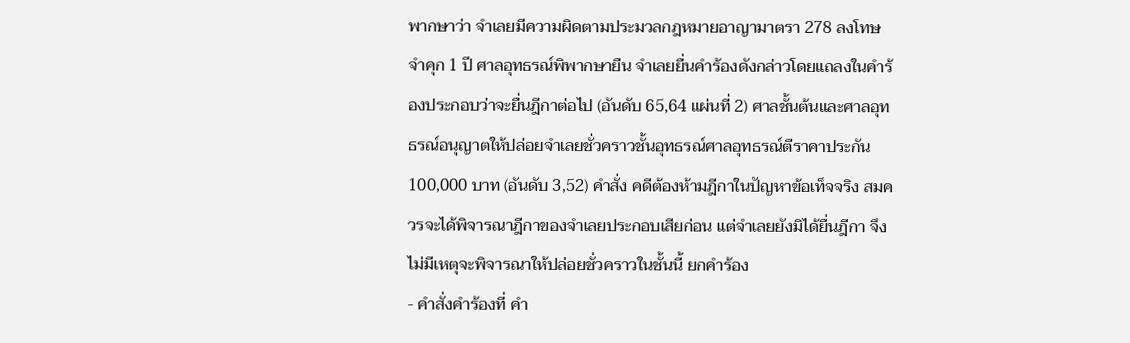พากษาว่า จำเลยมีความผิดตามประมวลกฎหมายอาญามาตรา 278 ลงโทษจำคุก 1 ปี ศาลอุทธรณ์พิพากษายืน จำเลยยื่นคำร้องดังกล่าวโดยแถลงในคำร้องประกอบว่าจะยื่นฎีกาต่อไป (อันดับ 65,64 แผ่นที่ 2) ศาลชั้นต้นและศาลอุทธรณ์อนุญาตให้ปล่อยจำเลยชั่วคราวชั้นอุทธรณ์ศาลอุทธรณ์ตีราคาประกัน 100,000 บาท (อันดับ 3,52) คำสั่ง คดีต้องห้ามฎีกาในปัญหาข้อเท็จจริง สมควรจะได้พิจารณาฎีกาของจำเลยประกอบเสียก่อน แต่จำเลยยังมิได้ยื่นฎีกา จึงไม่มีเหตุจะพิจารณาให้ปล่อยชั่วคราวในชั้นนี้ ยกคำร้อง
- คำสั่งคำร้องที่ คำ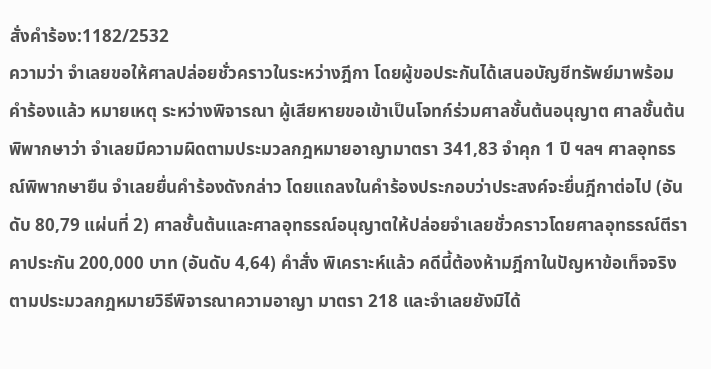สั่งคำร้อง:1182/2532
ความว่า จำเลยขอให้ศาลปล่อยชั่วคราวในระหว่างฎีกา โดยผู้ขอประกันได้เสนอบัญชีทรัพย์มาพร้อมคำร้องแล้ว หมายเหตุ ระหว่างพิจารณา ผู้เสียหายขอเข้าเป็นโจทก์ร่วมศาลชั้นต้นอนุญาต ศาลชั้นต้นพิพากษาว่า จำเลยมีความผิดตามประมวลกฎหมายอาญามาตรา 341,83 จำคุก 1 ปี ฯลฯ ศาลอุทธรณ์พิพากษายืน จำเลยยื่นคำร้องดังกล่าว โดยแถลงในคำร้องประกอบว่าประสงค์จะยื่นฎีกาต่อไป (อันดับ 80,79 แผ่นที่ 2) ศาลชั้นต้นและศาลอุทธรณ์อนุญาตให้ปล่อยจำเลยชั่วคราวโดยศาลอุทธรณ์ตีราคาประกัน 200,000 บาท (อันดับ 4,64) คำสั่ง พิเคราะห์แล้ว คดีนี้ต้องห้ามฎีกาในปัญหาข้อเท็จจริงตามประมวลกฎหมายวิธีพิจารณาความอาญา มาตรา 218 และจำเลยยังมิได้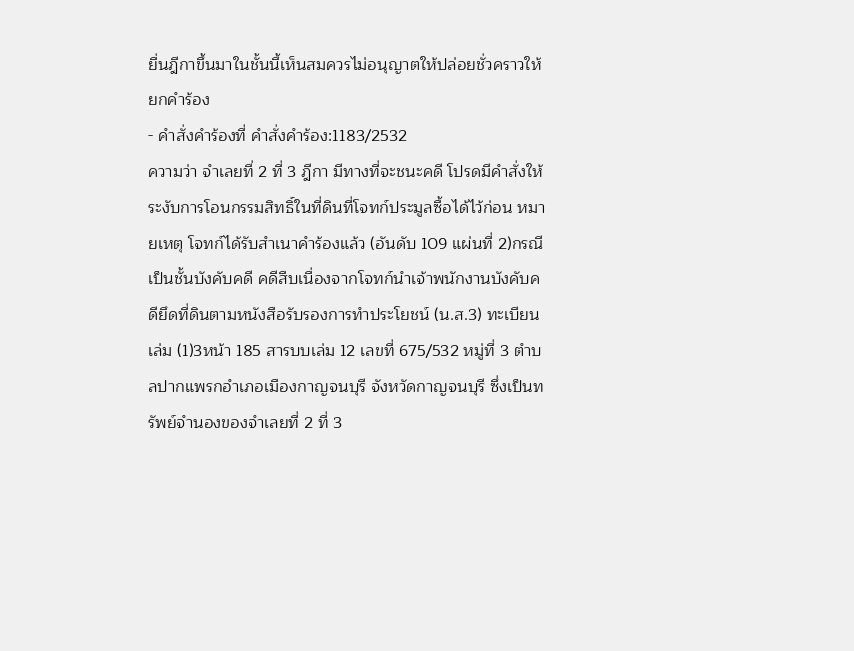ยื่นฎีกาขึ้นมาในชั้นนี้เห็นสมควรไม่อนุญาตให้ปล่อยชั่วคราวให้ยกคำร้อง
- คำสั่งคำร้องที่ คำสั่งคำร้อง:1183/2532
ความว่า จำเลยที่ 2 ที่ 3 ฎีกา มีทางที่จะชนะคดี โปรดมีคำสั่งให้ระงับการโอนกรรมสิทธิ์ในที่ดินที่โจทก์ประมูลซื้อได้ไว้ก่อน หมายเหตุ โจทก์ได้รับสำเนาคำร้องแล้ว (อันดับ 109 แผ่นที่ 2)กรณีเป็นชั้นบังคับคดี คดีสืบเนื่องจากโจทก์นำเจ้าพนักงานบังคับคดียึดที่ดินตามหนังสือรับรองการทำประโยชน์ (น.ส.3) ทะเบียนเล่ม (1)3หน้า 185 สารบบเล่ม 12 เลขที่ 675/532 หมู่ที่ 3 ตำบลปากแพรกอำเภอเมืองกาญจนบุรี จังหวัดกาญจนบุรี ซึ่งเป็นทรัพย์จำนองของจำเลยที่ 2 ที่ 3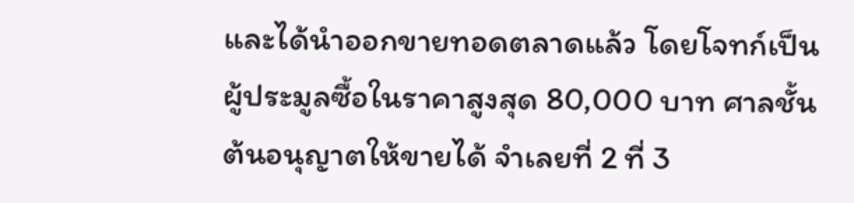และได้นำออกขายทอดตลาดแล้ว โดยโจทก์เป็นผู้ประมูลซื้อในราคาสูงสุด 80,000 บาท ศาลชั้นต้นอนุญาตให้ขายได้ จำเลยที่ 2 ที่ 3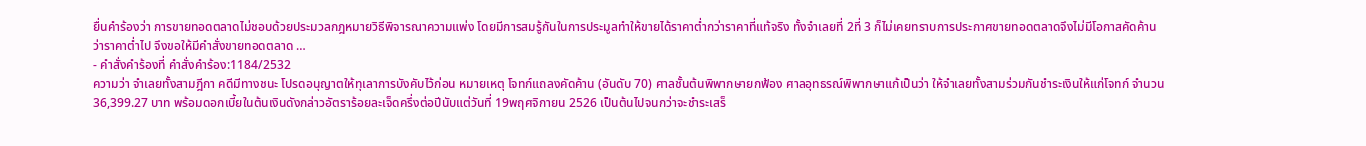ยื่นคำร้องว่า การขายทอดตลาดไม่ชอบด้วยประมวลกฎหมายวิธีพิจารณาความแพ่ง โดยมีการสมรู้กันในการประมูลทำให้ขายได้ราคาต่ำกว่าราคาที่แท้จริง ทั้งจำเลยที่ 2ที่ 3 ก็ไม่เคยทราบการประกาศขายทอดตลาดจึงไม่มีโอกาสคัดค้านว่าราคาต่ำไป จึงขอให้มีคำสั่งขายทอดตลาด …
- คำสั่งคำร้องที่ คำสั่งคำร้อง:1184/2532
ความว่า จำเลยทั้งสามฎีกา คดีมีทางชนะ โปรดอนุญาตให้ทุเลาการบังคับไว้ก่อน หมายเหตุ โจทก์แถลงคัดค้าน (อันดับ 70) ศาลชั้นต้นพิพากษายกฟ้อง ศาลอุทธรณ์พิพากษาแก้เป็นว่า ให้จำเลยทั้งสามร่วมกันชำระเงินให้แก่โจทก์ จำนวน 36,399.27 บาท พร้อมดอกเบี้ยในต้นเงินดังกล่าวอัตราร้อยละเจ็ดครึ่งต่อปีนับแต่วันที่ 19พฤศจิกายน 2526 เป็นต้นไปจนกว่าจะชำระเสร็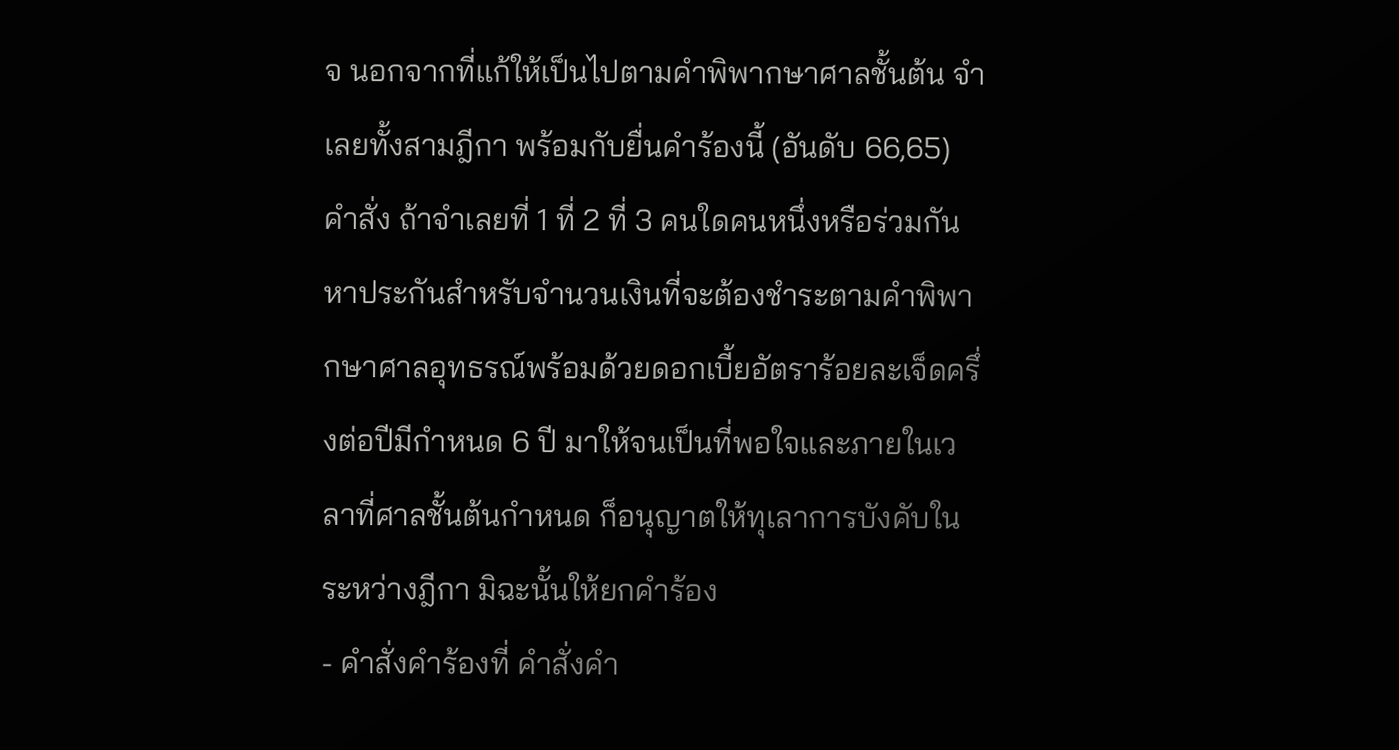จ นอกจากที่แก้ให้เป็นไปตามคำพิพากษาศาลชั้นต้น จำเลยทั้งสามฎีกา พร้อมกับยื่นคำร้องนี้ (อันดับ 66,65) คำสั่ง ถ้าจำเลยที่ 1 ที่ 2 ที่ 3 คนใดคนหนึ่งหรือร่วมกันหาประกันสำหรับจำนวนเงินที่จะต้องชำระตามคำพิพากษาศาลอุทธรณ์พร้อมด้วยดอกเบี้ยอัตราร้อยละเจ็ดครึ่งต่อปีมีกำหนด 6 ปี มาให้จนเป็นที่พอใจและภายในเวลาที่ศาลชั้นต้นกำหนด ก็อนุญาตให้ทุเลาการบังคับในระหว่างฎีกา มิฉะนั้นให้ยกคำร้อง
- คำสั่งคำร้องที่ คำสั่งคำ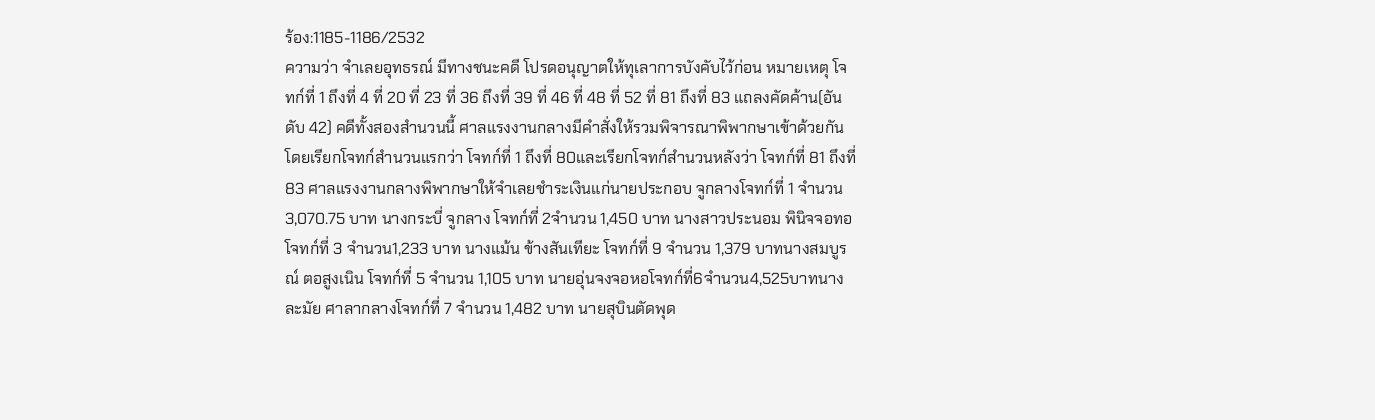ร้อง:1185-1186/2532
ความว่า จำเลยอุทธรณ์ มีทางชนะคดี โปรดอนุญาตให้ทุเลาการบังคับไว้ก่อน หมายเหตุ โจทก์ที่ 1 ถึงที่ 4 ที่ 20 ที่ 23 ที่ 36 ถึงที่ 39 ที่ 46 ที่ 48 ที่ 52 ที่ 81 ถึงที่ 83 แถลงคัดค้าน(อันดับ 42) คดีทั้งสองสำนวนนี้ ศาลแรงงานกลางมีคำสั่งให้รวมพิจารณาพิพากษาเข้าด้วยกัน โดยเรียกโจทก์สำนวนแรกว่า โจทก์ที่ 1 ถึงที่ 80และเรียกโจทก์สำนวนหลังว่า โจทก์ที่ 81 ถึงที่ 83 ศาลแรงงานกลางพิพากษาให้จำเลยชำระเงินแก่นายประกอบ จูกลางโจทก์ที่ 1 จำนวน 3,070.75 บาท นางกระบี่ จูกลาง โจทก์ที่ 2จำนวน 1,450 บาท นางสาวประนอม พินิจจอทอ โจทก์ที่ 3 จำนวน1,233 บาท นางแม้น ข้างสันเทียะ โจทก์ที่ 9 จำนวน 1,379 บาทนางสมบูรณ์ ตอสูงเนิน โจทก์ที่ 5 จำนวน 1,105 บาท นายอุ่นจงจอหอโจทก์ที่6จำนวน4,525บาทนางละมัย ศาลากลางโจทก์ที่ 7 จำนวน 1,482 บาท นายสุบินตัดพุด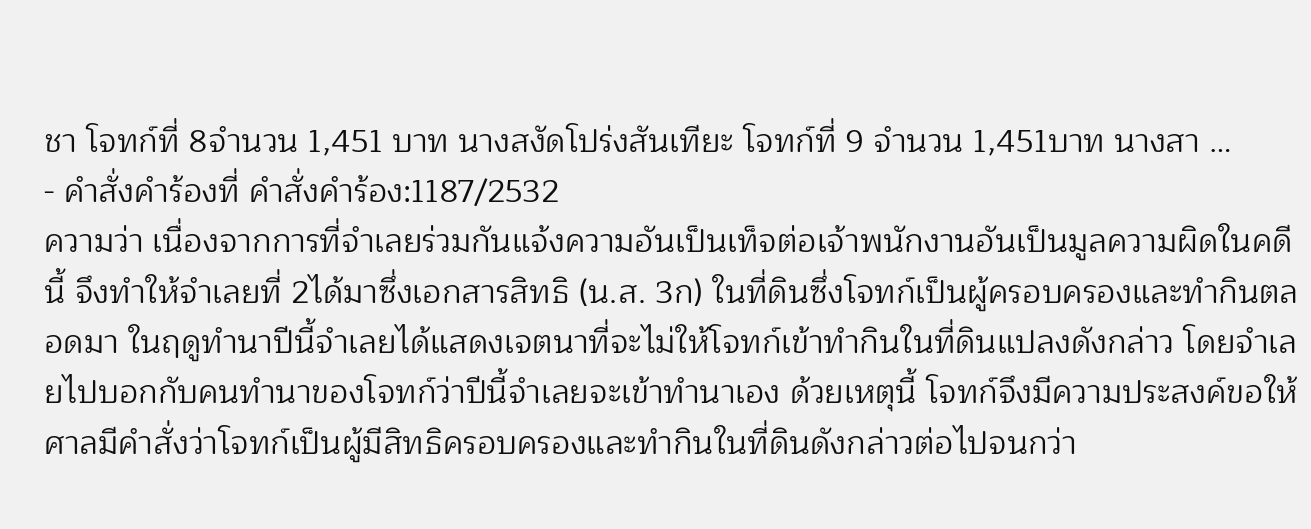ชา โจทก์ที่ 8จำนวน 1,451 บาท นางสงัดโปร่งสันเทียะ โจทก์ที่ 9 จำนวน 1,451บาท นางสา …
- คำสั่งคำร้องที่ คำสั่งคำร้อง:1187/2532
ความว่า เนื่องจากการที่จำเลยร่วมกันแจ้งความอันเป็นเท็จต่อเจ้าพนักงานอันเป็นมูลความผิดในคดีนี้ จึงทำให้จำเลยที่ 2ได้มาซึ่งเอกสารสิทธิ (น.ส. 3ก) ในที่ดินซึ่งโจทก์เป็นผู้ครอบครองและทำกินตลอดมา ในฤดูทำนาปีนี้จำเลยได้แสดงเจตนาที่จะไม่ให้โจทก์เข้าทำกินในที่ดินแปลงดังกล่าว โดยจำเลยไปบอกกับคนทำนาของโจทก์ว่าปีนี้จำเลยจะเข้าทำนาเอง ด้วยเหตุนี้ โจทก์จึงมีความประสงค์ขอให้ศาลมีคำสั่งว่าโจทก์เป็นผู้มีสิทธิครอบครองและทำกินในที่ดินดังกล่าวต่อไปจนกว่า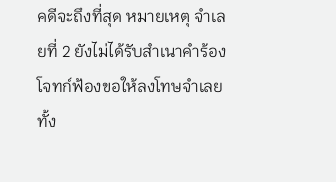คดีจะถึงที่สุด หมายเหตุ จำเลยที่ 2 ยังไม่ได้รับสำเนาคำร้อง โจทก์ฟ้องขอให้ลงโทษจำเลยทั้ง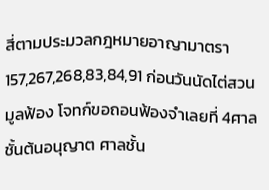สี่ตามประมวลกฎหมายอาญามาตรา 157,267,268,83,84,91 ก่อนวันนัดไต่สวนมูลฟ้อง โจทก์ขอถอนฟ้องจำเลยที่ 4ศาลชั้นต้นอนุญาต ศาลชั้น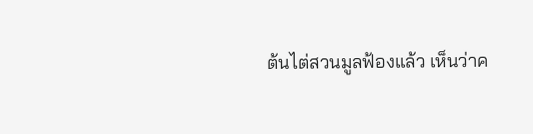ต้นไต่สวนมูลฟ้องแล้ว เห็นว่าค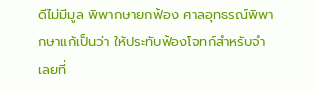ดีไม่มีมูล พิพากษายกฟ้อง ศาลอุทธรณ์พิพากษาแก้เป็นว่า ให้ประทับฟ้องโจทก์สำหรับจำเลยที่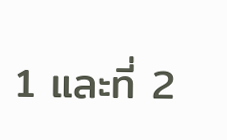1 และที่ 2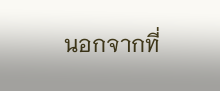นอกจากที่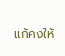แก้คงให้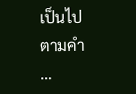เป็นไปตามคำ …